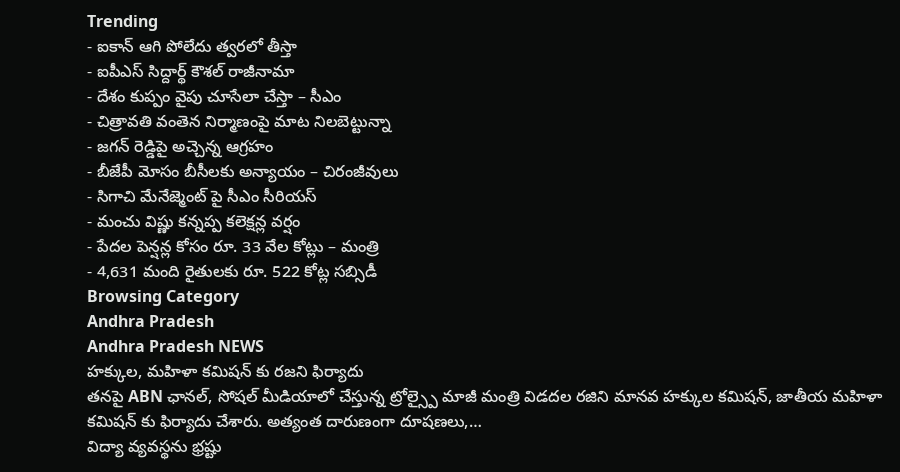Trending
- ఐకాన్ ఆగి పోలేదు త్వరలో తీస్తా
- ఐపీఎస్ సిద్దార్థ్ కౌశల్ రాజీనామా
- దేశం కుప్పం వైపు చూసేలా చేస్తా – సీఎం
- చిత్రావతి వంతెన నిర్మాణంపై మాట నిలబెట్టున్నా
- జగన్ రెడ్డిపై అచ్చెన్న ఆగ్రహం
- బీజేపీ మోసం బీసీలకు అన్యాయం – చిరంజీవులు
- సిగాచి మేనేజ్మెంట్ పై సీఎం సీరియస్
- మంచు విష్ణు కన్నప్ప కలెక్షన్ల వర్షం
- పేదల పెన్షన్ల కోసం రూ. 33 వేల కోట్లు – మంత్రి
- 4,631 మంది రైతులకు రూ. 522 కోట్ల సబ్సిడీ
Browsing Category
Andhra Pradesh
Andhra Pradesh NEWS
హక్కుల, మహిళా కమిషన్ కు రజని ఫిర్యాదు
తనపై ABN ఛానల్, సోషల్ మీడియాలో చేస్తున్న ట్రోల్స్పై మాజీ మంత్రి విడదల రజిని మానవ హక్కుల కమిషన్, జాతీయ మహిళా కమిషన్ కు ఫిర్యాదు చేశారు. అత్యంత దారుణంగా దూషణలు,…
విద్యా వ్యవస్థను భ్రష్టు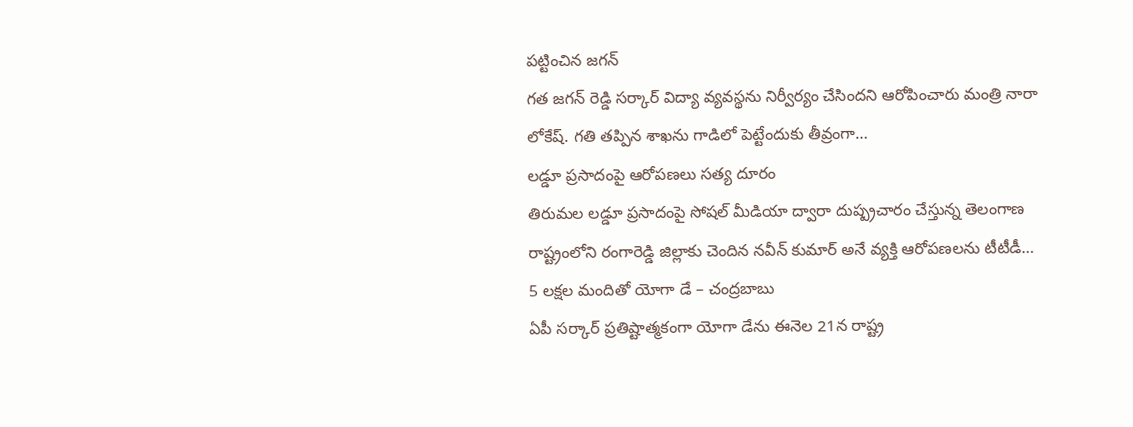పట్టించిన జగన్
గత జగన్ రెడ్డి సర్కార్ విద్యా వ్యవస్థను నిర్వీర్యం చేసిందని ఆరోపించారు మంత్రి నారా లోకేష్. గతి తప్పిన శాఖను గాడిలో పెట్టేందుకు తీవ్రంగా…
లడ్డూ ప్రసాదంపై ఆరోపణలు సత్య దూరం
తిరుమల లడ్డూ ప్రసాదంపై సోషల్ మీడియా ద్వారా దుష్ప్రచారం చేస్తున్న తెలంగాణ రాష్ట్రంలోని రంగారెడ్డి జిల్లాకు చెందిన నవీన్ కుమార్ అనే వ్యక్తి ఆరోపణలను టీటీడీ…
5 లక్షల మందితో యోగా డే – చంద్రబాబు
ఏపీ సర్కార్ ప్రతిష్టాత్మకంగా యోగా డేను ఈనెల 21న రాష్ట్ర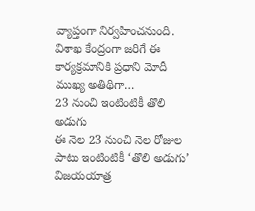వ్యాప్తంగా నిర్వహించనుంది. విశాఖ కేంద్రంగా జరిగే ఈ కార్యక్రమానికి ప్రధాని మోదీ ముఖ్య అతిథిగా…
23 నుంచి ఇంటింటికీ తొలి అడుగు
ఈ నెల 23 నుంచి నెల రోజుల పాటు ఇంటింటికీ ‘తొలి అడుగు’ విజయయాత్ర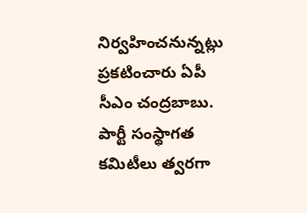నిర్వహించనున్నట్లు ప్రకటించారు ఏపీ సీఎం చంద్రబాబు. పార్టీ సంస్థాగత కమిటీలు త్వరగా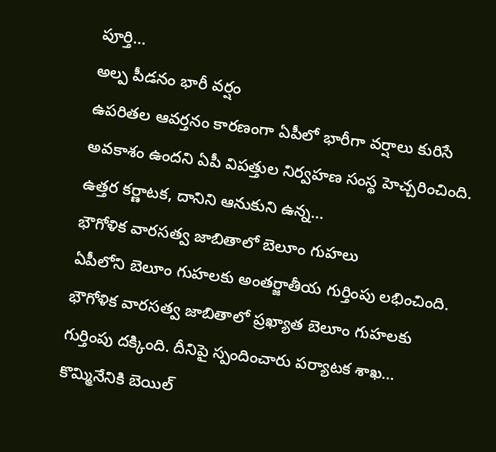పూర్తి…
అల్ప పీడనం భారీ వర్షం
ఉపరితల ఆవర్తనం కారణంగా ఏపీలో భారీగా వర్షాలు కురిసే అవకాశం ఉందని ఏపీ విపత్తుల నిర్వహణ సంస్థ హెచ్చరించింది. ఉత్తర కర్ణాటక, దానిని ఆనుకుని ఉన్న…
భౌగోళిక వారసత్వ జాబితాలో బెలూం గుహలు
ఏపీలోని బెలూం గుహలకు అంతర్జాతీయ గుర్తింపు లభించింది. భౌగోళిక వారసత్వ జాబితాలో ప్రఖ్యాత బెలూం గుహలకు గుర్తింపు దక్కింది. దీనిపై స్పందించారు పర్యాటక శాఖ…
కొమ్మినేనికి బెయిల్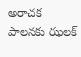అరాచక పాలనకు ఝలక్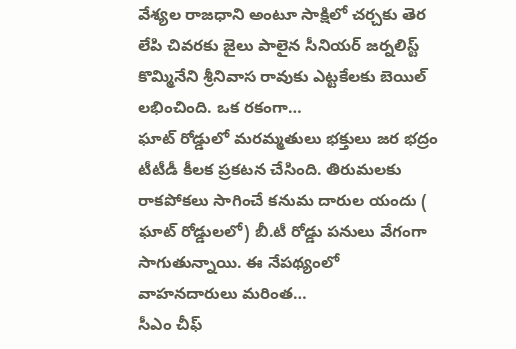వేశ్యల రాజధాని అంటూ సాక్షిలో చర్చకు తెర లేపి చివరకు జైలు పాలైన సీనియర్ జర్నలిస్ట్ కొమ్మినేని శ్రీనివాస రావుకు ఎట్టకేలకు బెయిల్ లభించింది. ఒక రకంగా…
ఘాట్ రోడ్డులో మరమ్మతులు భక్తులు జర భద్రం
టీటీడీ కీలక ప్రకటన చేసింది. తిరుమలకు రాకపోకలు సాగించే కనుమ దారుల యందు ( ఘాట్ రోడ్డులలో) బీ.టీ రోడ్డు పనులు వేగంగా సాగుతున్నాయి. ఈ నేపథ్యంలో వాహనదారులు మరింత…
సీఎం చీఫ్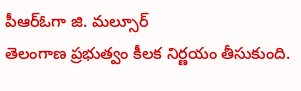పీఆర్ఓగా జి. మల్సూర్
తెలంగాణ ప్రభుత్వం కీలక నిర్ణయం తీసుకుంది.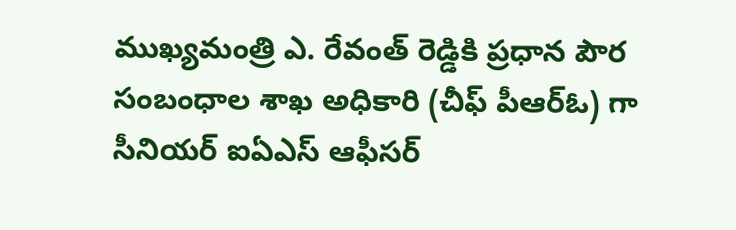ముఖ్యమంత్రి ఎ. రేవంత్ రెడ్డికి ప్రధాన పౌర సంబంధాల శాఖ అధికారి (చీఫ్ పీఆర్ఓ) గా సీనియర్ ఐఏఎస్ ఆఫీసర్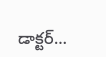డాక్టర్…